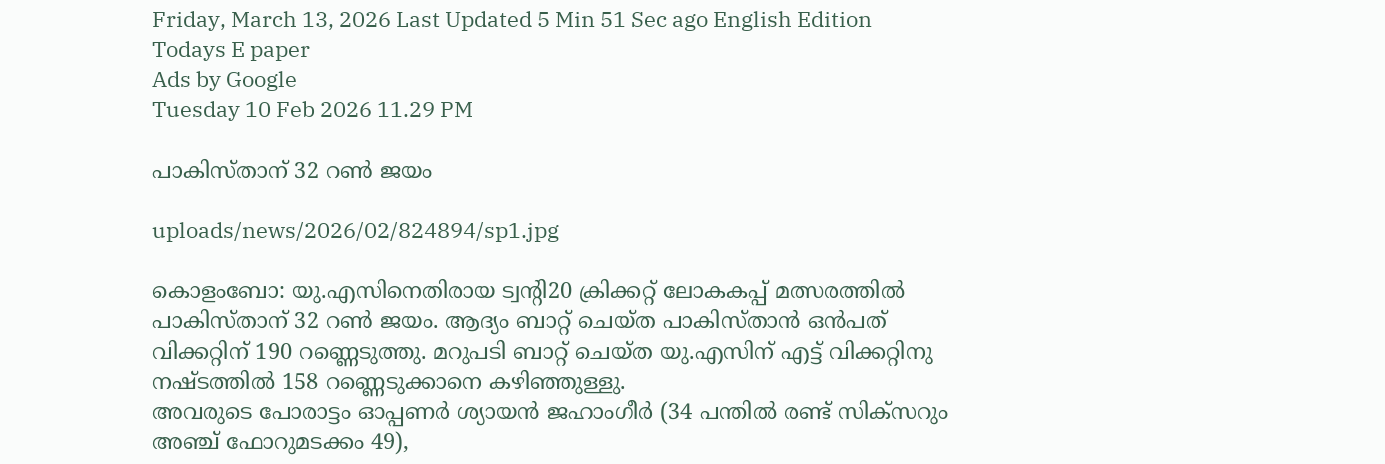Friday, March 13, 2026 Last Updated 5 Min 51 Sec ago English Edition
Todays E paper
Ads by Google
Tuesday 10 Feb 2026 11.29 PM

പാകിസ്‌താന്‌ 32 റണ്‍ ജയം

uploads/news/2026/02/824894/sp1.jpg

കൊളംബോ: യു.എസിനെതിരായ ട്വന്റി20 ക്രിക്കറ്റ്‌ ലോകകപ്പ്‌ മത്സരത്തില്‍ പാകിസ്‌താന്‌ 32 റണ്‍ ജയം. ആദ്യം ബാറ്റ്‌ ചെയ്‌ത പാകിസ്‌താന്‍ ഒന്‍പത്‌ വിക്കറ്റിന്‌ 190 റണ്ണെടുത്തു. മറുപടി ബാറ്റ്‌ ചെയ്‌ത യു.എസിന്‌ എട്ട്‌ വിക്കറ്റിനു നഷ്‌ടത്തില്‍ 158 റണ്ണെടുക്കാനെ കഴിഞ്ഞുള്ളു.
അവരുടെ പോരാട്ടം ഓപ്പണര്‍ ശ്യായന്‍ ജഹാംഗീര്‍ (34 പന്തില്‍ രണ്ട്‌ സിക്‌സറും അഞ്ച്‌ ഫോറുമടക്കം 49),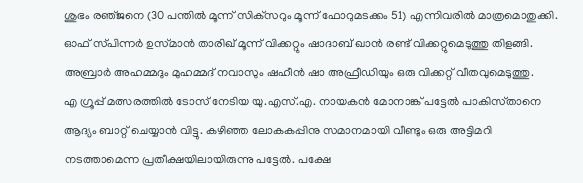ശുഭം രഞ്‌ജനെ (30 പന്തില്‍ മൂന്ന്‌ സിക്‌സറും മൂന്ന്‌ ഫോറുമടക്കം 51) എന്നിവരില്‍ മാത്രമൊതുക്കി. ഓഫ്‌ സ്‌പിന്നര്‍ ഉസ്‌മാന്‍ താരിഖ്‌ മൂന്ന്‌ വിക്കറ്റും ഷാദാബ്‌ ഖാന്‍ രണ്ട്‌ വിക്കറ്റുമെടുത്തു തിളങ്ങി. അബ്രാര്‍ അഹമ്മദും മുഹമ്മദ്‌ നവാസും ഷഹീന്‍ ഷാ അഫ്രീഡിയും ഒരു വിക്കറ്റ്‌ വീതവുമെടുത്തു.
എ ഗ്രൂപ്പ്‌ മത്സരത്തില്‍ ടോസ്‌ നേടിയ യു.എസ്‌.എ. നായകന്‍ മോനാങ്ക്‌ പട്ടേല്‍ പാകിസ്‌താനെ ആദ്യം ബാറ്റ്‌ ചെയ്യാന്‍ വിട്ടു. കഴിഞ്ഞ ലോകകപ്പിനു സമാനമായി വീണ്ടും ഒരു അട്ടിമറി നടത്താമെന്ന പ്രതീക്ഷയിലായിരുന്നു പട്ടേല്‍. പക്ഷേ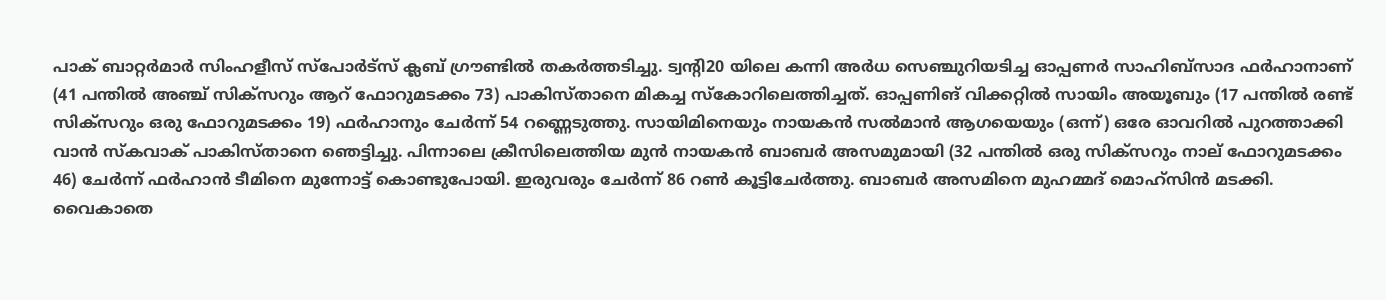പാക്‌ ബാറ്റര്‍മാര്‍ സിംഹളീസ്‌ സ്‌പോര്‍ട്‌സ് ക്ലബ്‌ ഗ്രൗണ്ടില്‍ തകര്‍ത്തടിച്ചു. ട്വന്റി20 യിലെ കന്നി അര്‍ധ സെഞ്ചുറിയടിച്ച ഓപ്പണര്‍ സാഹിബ്‌സാദ ഫര്‍ഹാനാണ്‌ (41 പന്തില്‍ അഞ്ച്‌ സിക്‌സറും ആറ്‌ ഫോറുമടക്കം 73) പാകിസ്‌താനെ മികച്ച സ്‌കോറിലെത്തിച്ചത്‌. ഓപ്പണിങ്‌ വിക്കറ്റില്‍ സായിം അയൂബും (17 പന്തില്‍ രണ്ട്‌ സിക്‌സറും ഒരു ഫോറുമടക്കം 19) ഫര്‍ഹാനും ചേര്‍ന്ന്‌ 54 റണ്ണെടുത്തു. സായിമിനെയും നായകന്‍ സല്‍മാന്‍ ആഗയെയും (ഒന്ന്‌) ഒരേ ഓവറില്‍ പുറത്താക്കി വാന്‍ സ്‌കവാക്‌ പാകിസ്‌താനെ ഞെട്ടിച്ചു. പിന്നാലെ ക്രീസിലെത്തിയ മുന്‍ നായകന്‍ ബാബര്‍ അസമുമായി (32 പന്തില്‍ ഒരു സിക്‌സറും നാല്‌ ഫോറുമടക്കം 46) ചേര്‍ന്ന്‌ ഫര്‍ഹാന്‍ ടീമിനെ മുന്നോട്ട്‌ കൊണ്ടുപോയി. ഇരുവരും ചേര്‍ന്ന്‌ 86 റണ്‍ കൂട്ടിചേര്‍ത്തു. ബാബര്‍ അസമിനെ മുഹമ്മദ്‌ മൊഹ്‌സിന്‍ മടക്കി. വൈകാതെ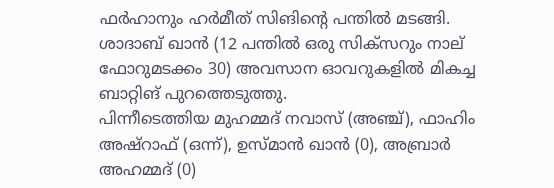ഫര്‍ഹാനും ഹര്‍മീത്‌ സിങിന്റെ പന്തില്‍ മടങ്ങി. ശാദാബ്‌ ഖാന്‍ (12 പന്തില്‍ ഒരു സിക്‌സറും നാല്‌ ഫോറുമടക്കം 30) അവസാന ഓവറുകളില്‍ മികച്ച ബാറ്റിങ്‌ പുറത്തെടുത്തു.
പിന്നീടെത്തിയ മുഹമ്മദ്‌ നവാസ്‌ (അഞ്ച്‌), ഫാഹിം അഷ്‌റാഫ്‌ (ഒന്ന്‌), ഉസ്‌മാന്‍ ഖാന്‍ (0), അബ്രാര്‍ അഹമ്മദ്‌ (0)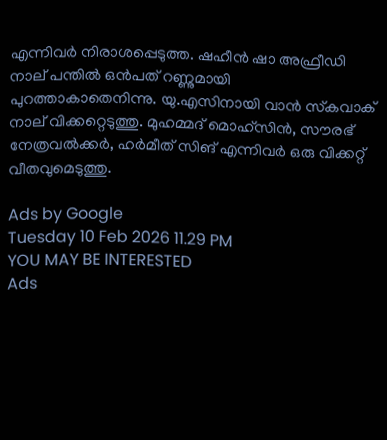എന്നിവര്‍ നിരാശപ്പെടുത്ത. ഷഹീന്‍ ഷാ അഫ്രീഡി നാല്‌ പന്തില്‍ ഒന്‍പത്‌ റണ്ണുമായി പുറത്താകാതെനിന്നു. യു.എസിനായി വാന്‍ സ്‌കവാക്‌ നാല്‌ വിക്കറ്റെടുത്തു. മുഹമ്മദ്‌ മൊഹ്‌സിന്‍, സൗരഭ്‌ നേത്രവല്‍ക്കര്‍, ഹര്‍മീത്‌ സിങ്‌ എന്നിവര്‍ ഒരു വിക്കറ്റ്‌ വീതവുമെടുത്തു.

Ads by Google
Tuesday 10 Feb 2026 11.29 PM
YOU MAY BE INTERESTED
Ads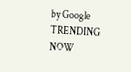by Google
TRENDING NOW